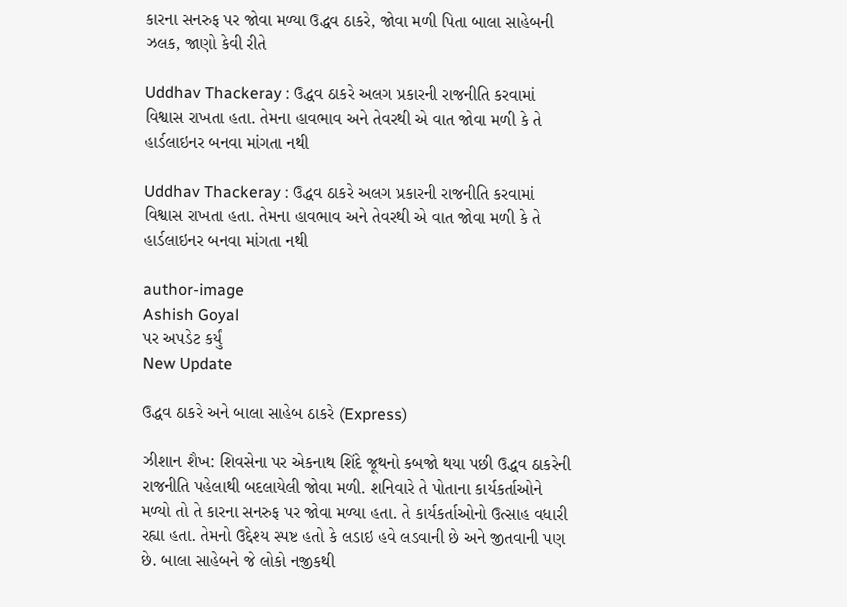કારના સનરુફ પર જોવા મળ્યા ઉદ્ધવ ઠાકરે, જોવા મળી પિતા બાલા સાહેબની ઝલક, જાણો કેવી રીતે

Uddhav Thackeray : ઉદ્ધવ ઠાકરે અલગ પ્રકારની રાજનીતિ કરવામાં વિશ્વાસ રાખતા હતા. તેમના હાવભાવ અને તેવરથી એ વાત જોવા મળી કે તે હાર્ડલાઇનર બનવા માંગતા નથી

Uddhav Thackeray : ઉદ્ધવ ઠાકરે અલગ પ્રકારની રાજનીતિ કરવામાં વિશ્વાસ રાખતા હતા. તેમના હાવભાવ અને તેવરથી એ વાત જોવા મળી કે તે હાર્ડલાઇનર બનવા માંગતા નથી

author-image
Ashish Goyal
પર અપડેટ કર્યું
New Update

ઉદ્ધવ ઠાકરે અને બાલા સાહેબ ઠાકરે (Express)

ઝીશાન શૈખ: શિવસેના પર એકનાથ શિંદે જૂથનો કબજો થયા પછી ઉદ્ધવ ઠાકરેની રાજનીતિ પહેલાથી બદલાયેલી જોવા મળી. શનિવારે તે પોતાના કાર્યકર્તાઓને મળ્યો તો તે કારના સનરુફ પર જોવા મળ્યા હતા. તે કાર્યકર્તાઓનો ઉત્સાહ વધારી રહ્યા હતા. તેમનો ઉદ્દેશ્ય સ્પષ્ટ હતો કે લડાઇ હવે લડવાની છે અને જીતવાની પણ છે. બાલા સાહેબને જે લોકો નજીકથી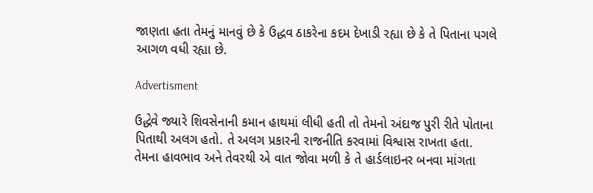જાણતા હતા તેમનું માનવું છે કે ઉદ્ધવ ઠાકરેના કદમ દેખાડી રહ્યા છે કે તે પિતાના પગલે આગળ વધી રહ્યા છે.

Advertisment

ઉદ્ધેવે જ્યારે શિવસેનાની કમાન હાથમાં લીધી હતી તો તેમનો અંદાજ પુરી રીતે પોતાના પિતાથી અલગ હતો. તે અલગ પ્રકારની રાજનીતિ કરવામાં વિશ્વાસ રાખતા હતા. તેમના હાવભાવ અને તેવરથી એ વાત જોવા મળી કે તે હાર્ડલાઇનર બનવા માંગતા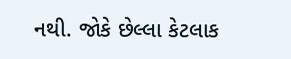નથી. જોકે છેલ્લા કેટલાક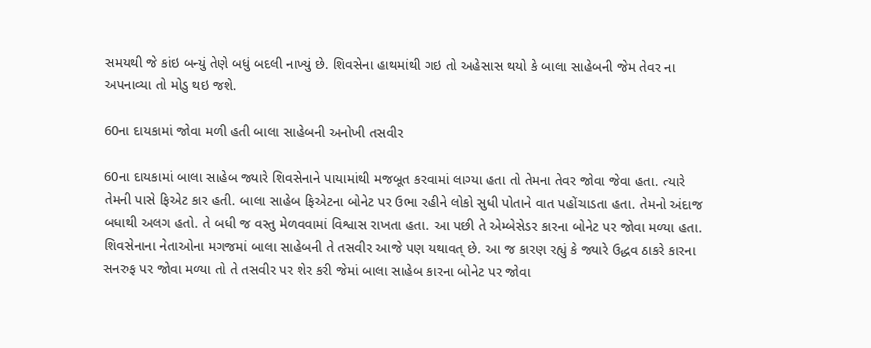સમયથી જે કાંઇ બન્યું તેણે બધું બદલી નાખ્યું છે. શિવસેના હાથમાંથી ગઇ તો અહેસાસ થયો કે બાલા સાહેબની જેમ તેવર ના અપનાવ્યા તો મોડુ થઇ જશે.

60ના દાયકામાં જોવા મળી હતી બાલા સાહેબની અનોખી તસવીર

60ના દાયકામાં બાલા સાહેબ જ્યારે શિવસેનાને પાયામાંથી મજબૂત કરવામાં લાગ્યા હતા તો તેમના તેવર જોવા જેવા હતા. ત્યારે તેમની પાસે ફિએટ કાર હતી. બાલા સાહેબ ફિએટના બોનેટ પર ઉભા રહીને લોકો સુધી પોતાને વાત પહોંચાડતા હતા. તેમનો અંદાજ બધાથી અલગ હતો. તે બધી જ વસ્તુ મેળવવામાં વિશ્વાસ રાખતા હતા. આ પછી તે એમ્બેસેડર કારના બોનેટ પર જોવા મળ્યા હતા. શિવસેનાના નેતાઓના મગજમાં બાલા સાહેબની તે તસવીર આજે પણ યથાવત્ છે. આ જ કારણ રહ્યું કે જ્યારે ઉદ્ધવ ઠાકરે કારના સનરુફ પર જોવા મળ્યા તો તે તસવીર પર શેર કરી જેમાં બાલા સાહેબ કારના બોનેટ પર જોવા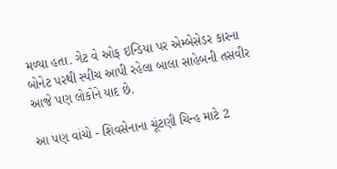મળ્યા હતા. ગેટ વે ઓફ ઇન્ડિયા પર એમ્બેસેડર કારના બોનેટ પરથી સ્પીચ આપી રહેલા બાલા સાહેબની તસવીર આજે પણ લોકોને યાદ છે.

આ પણ વાંચો - શિવસેનાના ચૂંટણી ચિન્હ માટે 2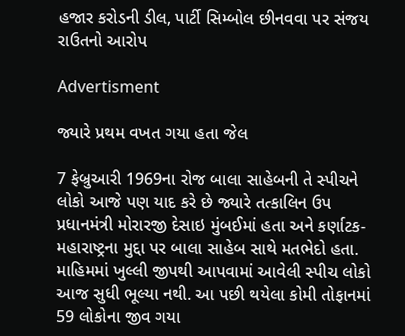હજાર કરોડની ડીલ, પાર્ટી સિમ્બોલ છીનવવા પર સંજય રાઉતનો આરોપ

Advertisment

જ્યારે પ્રથમ વખત ગયા હતા જેલ

7 ફેબ્રુઆરી 1969ના રોજ બાલા સાહેબની તે સ્પીચને લોકો આજે પણ યાદ કરે છે જ્યારે તત્કાલિન ઉપ પ્રધાનમંત્રી મોરારજી દેસાઇ મુંબઈમાં હતા અને કર્ણાટક-મહારાષ્ટ્રના મુદ્દા પર બાલા સાહેબ સાથે મતભેદો હતા. માહિમમાં ખુલ્લી જીપથી આપવામાં આવેલી સ્પીચ લોકો આજ સુધી ભૂલ્યા નથી. આ પછી થયેલા કોમી તોફાનમાં 59 લોકોના જીવ ગયા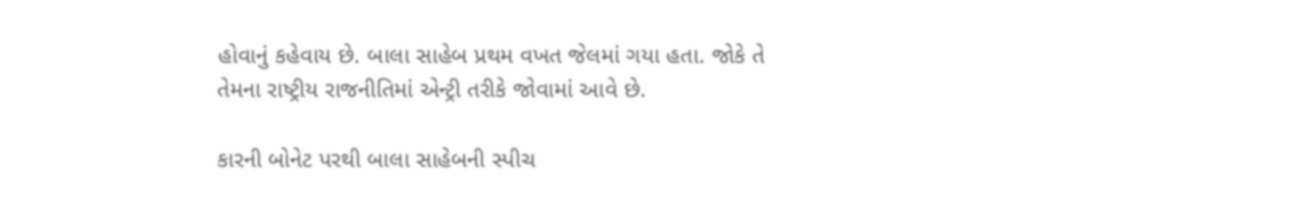હોવાનું કહેવાય છે. બાલા સાહેબ પ્રથમ વખત જેલમાં ગયા હતા. જોકે તે તેમના રાષ્ટ્રીય રાજનીતિમાં એન્ટ્રી તરીકે જોવામાં આવે છે.

કારની બોનેટ પરથી બાલા સાહેબની સ્પીચ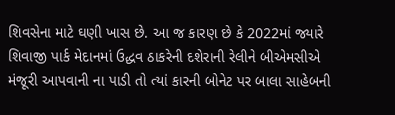શિવસેના માટે ઘણી ખાસ છે. આ જ કારણ છે કે 2022માં જ્યારે શિવાજી પાર્ક મેદાનમાં ઉદ્ધવ ઠાકરેની દશેરાની રેલીને બીએમસીએ મંજૂરી આપવાની ના પાડી તો ત્યાં કારની બોનેટ પર બાલા સાહેબની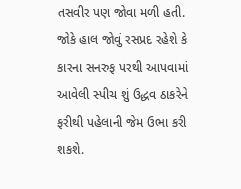તસવીર પણ જોવા મળી હતી. જોકે હાલ જોવું રસપ્રદ રહેશે કે કારના સનરુફ પરથી આપવામાં આવેલી સ્પીચ શું ઉદ્ધવ ઠાકરેને ફરીથી પહેલાની જેમ ઉભા કરી શકશે.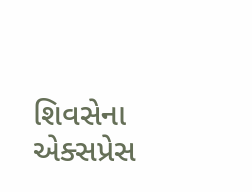શિવસેના એક્સપ્રેસ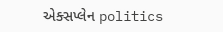એક્સપ્લેન politics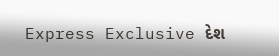Express Exclusive દેશ